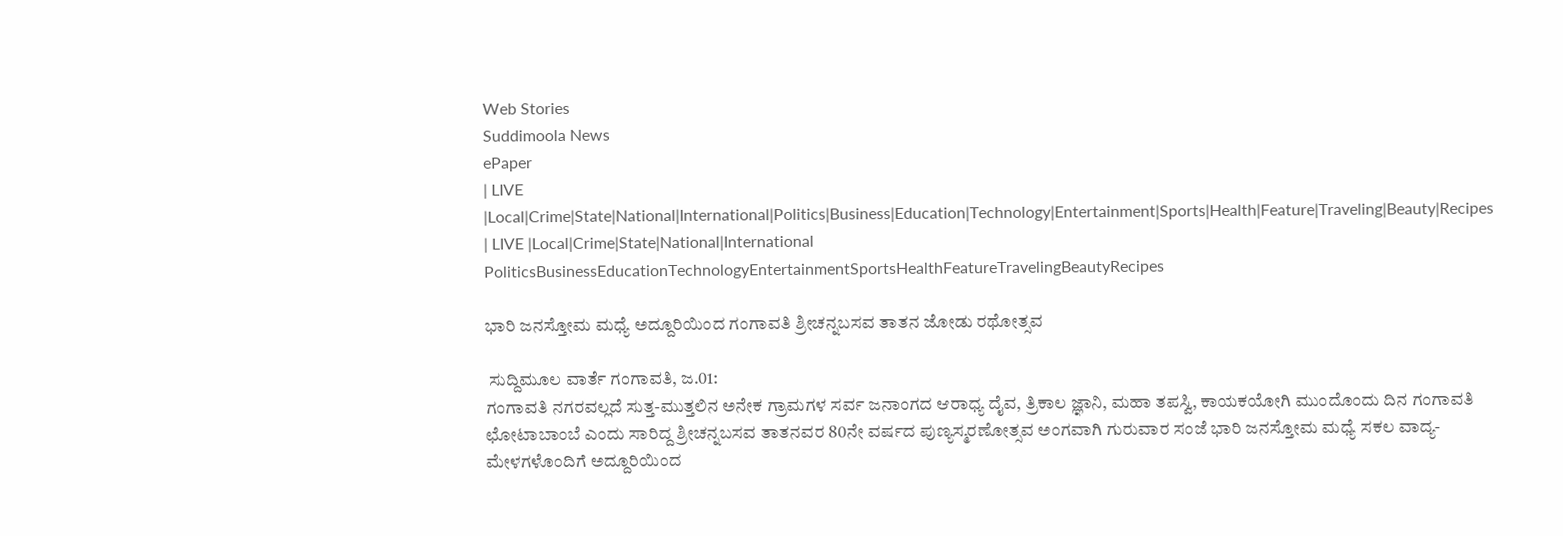Web Stories
Suddimoola News
ePaper
| LIVE |Local|Crime|State|National|International|Politics|Business|Education|Technology|Entertainment|Sports|Health|Feature|Traveling|Beauty|Recipes
| LIVE |Local|Crime|State|National|International
PoliticsBusinessEducationTechnologyEntertainmentSportsHealthFeatureTravelingBeautyRecipes

ಭಾರಿ ಜನಸ್ತೋಮ ಮಧ್ಯೆ ಅದ್ದೂರಿಯಿಂದ ಗಂಗಾವತಿ ಶ್ರೀಚನ್ನಬಸವ ತಾತನ ಜೋಡು ರಥೋತ್ಸವ

 ಸುದ್ದಿಮೂಲ ವಾರ್ತೆ ಗಂಗಾವತಿ, ಜ.01:
ಗಂಗಾವತಿ ನಗರವಲ್ಲದೆ ಸುತ್ತ-ಮುತ್ತಲಿನ ಅನೇಕ ಗ್ರಾಮಗಳ ಸರ್ವ ಜನಾಂಗದ ಆರಾಧ್ಯ ದೈವ, ತ್ರಿಕಾಲ ಜ್ಞಾನಿ, ಮಹಾ ತಪಸ್ವಿ, ಕಾಯಕಯೋಗಿ ಮುಂದೊಂದು ದಿನ ಗಂಗಾವತಿ ಛೋಟಾಬಾಂಬೆ ಎಂದು ಸಾರಿದ್ದ ಶ್ರೀಚನ್ನಬಸವ ತಾತನವರ 80ನೇ ವರ್ಷದ ಪುಣ್ಯಸ್ಮರಣೋತ್ಸವ ಅಂಗವಾಗಿ ಗುರುವಾರ ಸಂಜೆ ಭಾರಿ ಜನಸ್ತೋಮ ಮಧ್ಯೆ ಸಕಲ ವಾದ್ಯ-ಮೇಳಗಳೊಂದಿಗೆ ಅದ್ದೂರಿಯಿಂದ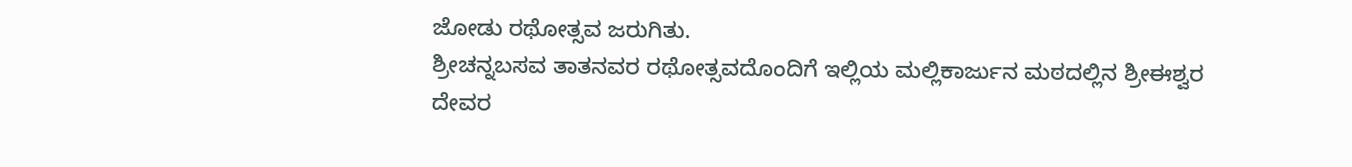ಜೋಡು ರಥೋತ್ಸವ ಜರುಗಿತು.
ಶ್ರೀಚನ್ನಬಸವ ತಾತನವರ ರಥೋತ್ಸವದೊಂದಿಗೆ ಇಲ್ಲಿಯ ಮಲ್ಲಿಕಾರ್ಜುನ ಮಠದಲ್ಲಿನ ಶ್ರೀಈಶ್ವರ ದೇವರ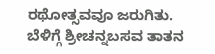ರಥೋತ್ಸವವೂ ಜರುಗಿತು.
ಬೆಳಿಗ್ಗೆ ಶ್ರೀಚನ್ನಬಸವ ತಾತನ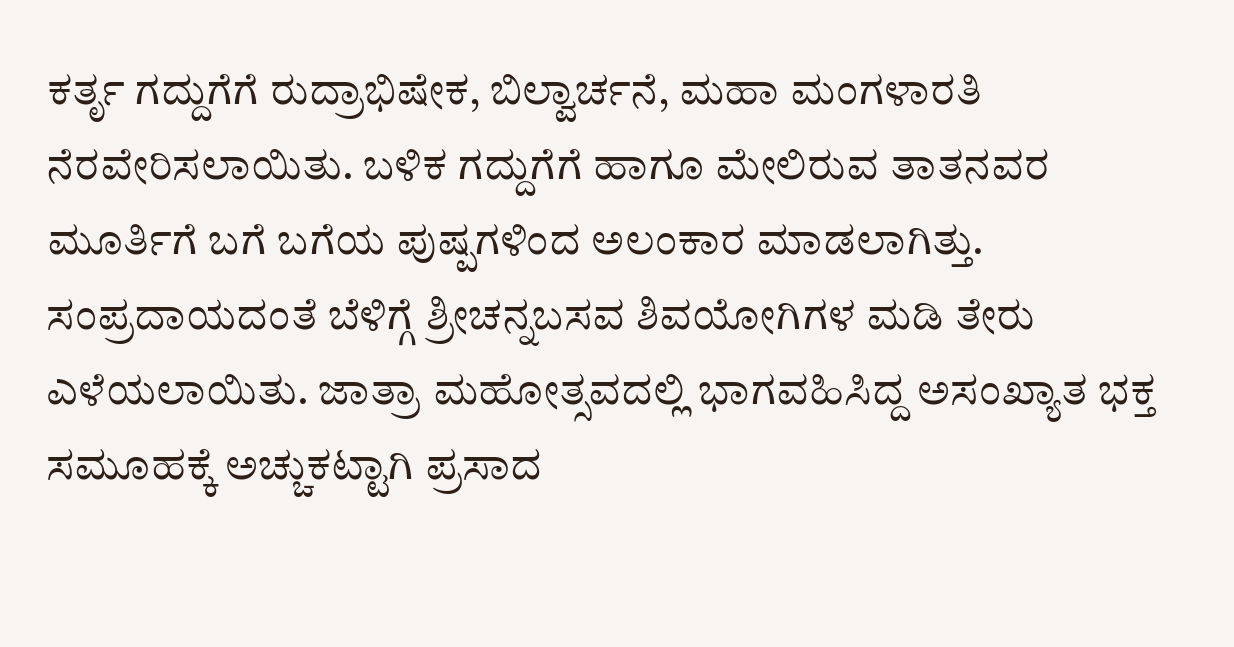ಕರ್ತೃ ಗದ್ದುಗೆಗೆ ರುದ್ರಾಭಿಷೇಕ, ಬಿಲ್ವಾರ್ಚನೆ, ಮಹಾ ಮಂಗಳಾರತಿ ನೆರವೇರಿಸಲಾಯಿತು. ಬಳಿಕ ಗದ್ದುಗೆಗೆ ಹಾಗೂ ಮೇಲಿರುವ ತಾತನವರ ಮೂರ್ತಿಗೆ ಬಗೆ ಬಗೆಯ ಪುಷ್ಪಗಳಿಂದ ಅಲಂಕಾರ ಮಾಡಲಾಗಿತ್ತು. ಸಂಪ್ರದಾಯದಂತೆ ಬೆಳಿಗ್ಗೆ ಶ್ರೀಚನ್ನಬಸವ ಶಿವಯೋಗಿಗಳ ಮಡಿ ತೇರು ಎಳೆಯಲಾಯಿತು. ಜಾತ್ರಾ ಮಹೋತ್ಸವದಲ್ಲಿ ಭಾಗವಹಿಸಿದ್ದ ಅಸಂಖ್ಯಾತ ಭಕ್ತ ಸಮೂಹಕ್ಕೆ ಅಚ್ಚುಕಟ್ಟಾಗಿ ಪ್ರಸಾದ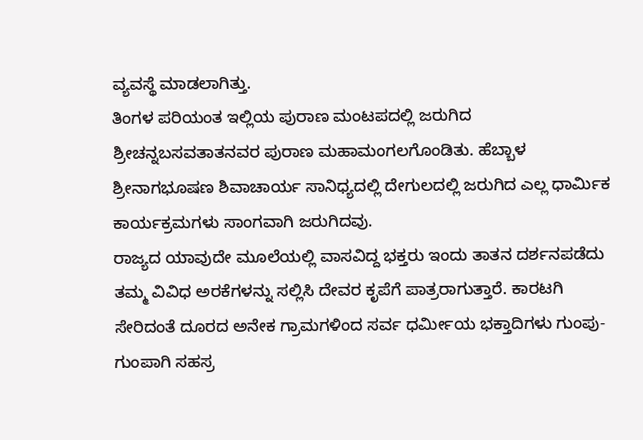ವ್ಯವಸ್ಥೆ ಮಾಡಲಾಗಿತ್ತು.
ತಿಂಗಳ ಪರಿಯಂತ ಇಲ್ಲಿಯ ಪುರಾಣ ಮಂಟಪದಲ್ಲಿ ಜರುಗಿದ
ಶ್ರೀಚನ್ನಬಸವತಾತನವರ ಪುರಾಣ ಮಹಾಮಂಗಲಗೊಂಡಿತು. ಹೆಬ್ಬಾಳ ಶ್ರೀನಾಗಭೂಷಣ ಶಿವಾಚಾರ್ಯ ಸಾನಿಧ್ಯದಲ್ಲಿ ದೇಗುಲದಲ್ಲಿ ಜರುಗಿದ ಎಲ್ಲ ಧಾರ್ಮಿಕ ಕಾರ್ಯಕ್ರಮಗಳು ಸಾಂಗವಾಗಿ ಜರುಗಿದವು.
ರಾಜ್ಯದ ಯಾವುದೇ ಮೂಲೆಯಲ್ಲಿ ವಾಸವಿದ್ದ ಭಕ್ತರು ಇಂದು ತಾತನ ದರ್ಶನಪಡೆದು ತಮ್ಮ ವಿವಿಧ ಅರಕೆಗಳನ್ನು ಸಲ್ಲಿಸಿ ದೇವರ ಕೃಪೆಗೆ ಪಾತ್ರರಾಗುತ್ತಾರೆ. ಕಾರಟಗಿ ಸೇರಿದಂತೆ ದೂರದ ಅನೇಕ ಗ್ರಾಮಗಳಿಂದ ಸರ್ವ ಧರ್ಮೀಯ ಭಕ್ತಾದಿಗಳು ಗುಂಪು-ಗುಂಪಾಗಿ ಸಹಸ್ರ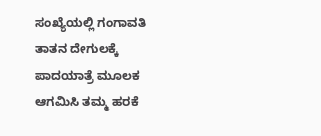ಸಂಖ್ಯೆಯಲ್ಲಿ ಗಂಗಾವತಿ ತಾತನ ದೇಗುಲಕ್ಕೆ ಪಾದಯಾತ್ರೆ ಮೂಲಕ ಆಗಮಿಸಿ ತಮ್ಮ ಹರಕೆ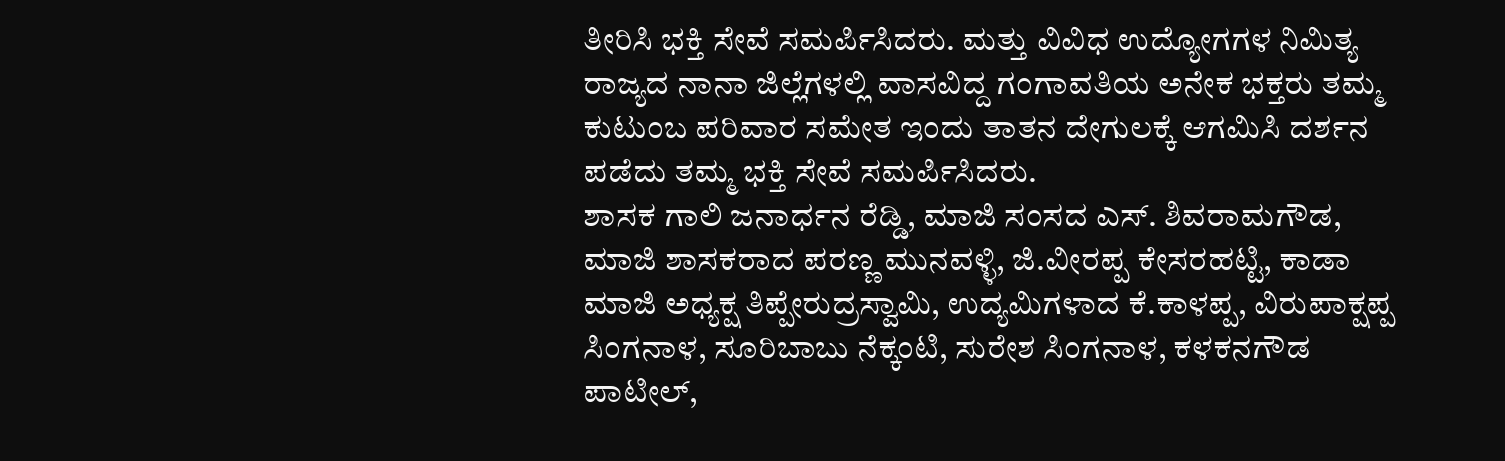ತೀರಿಸಿ ಭಕ್ತಿ ಸೇವೆ ಸಮರ್ಪಿಸಿದರು. ಮತ್ತು ವಿವಿಧ ಉದ್ಯೋಗಗಳ ನಿಮಿತ್ಯ ರಾಜ್ಯದ ನಾನಾ ಜಿಲ್ಲೆಗಳಲ್ಲಿ ವಾಸವಿದ್ದ ಗಂಗಾವತಿಯ ಅನೇಕ ಭಕ್ತರು ತಮ್ಮ ಕುಟುಂಬ ಪರಿವಾರ ಸಮೇತ ಇಂದು ತಾತನ ದೇಗುಲಕ್ಕೆ ಆಗಮಿಸಿ ದರ್ಶನ ಪಡೆದು ತಮ್ಮ ಭಕ್ತಿ ಸೇವೆ ಸಮರ್ಪಿಸಿದರು.
ಶಾಸಕ ಗಾಲಿ ಜನಾರ್ಧನ ರೆಡ್ಡಿ, ಮಾಜಿ ಸಂಸದ ಎಸ್. ಶಿವರಾಮಗೌಡ, ಮಾಜಿ ಶಾಸಕರಾದ ಪರಣ್ಣ ಮುನವಳ್ಳಿ, ಜಿ.ವೀರಪ್ಪ ಕೇಸರಹಟ್ಟಿ, ಕಾಡಾ ಮಾಜಿ ಅಧ್ಯಕ್ಷ ತಿಪ್ಪೇರುದ್ರಸ್ವಾಮಿ, ಉದ್ಯಮಿಗಳಾದ ಕೆ.ಕಾಳಪ್ಪ, ವಿರುಪಾಕ್ಷಪ್ಪ ಸಿಂಗನಾಳ, ಸೂರಿಬಾಬು ನೆಕ್ಕಂಟಿ, ಸುರೇಶ ಸಿಂಗನಾಳ, ಕಳಕನಗೌಡ ಪಾಟೀಲ್,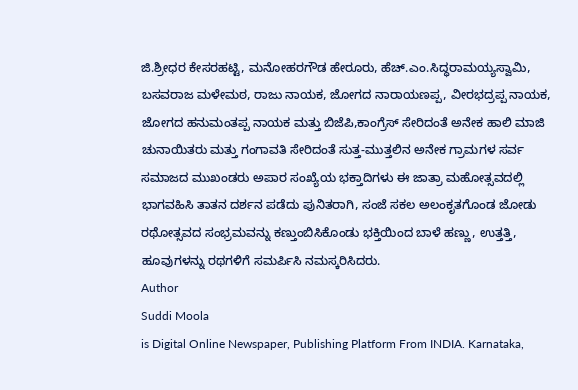ಜಿ.ಶ್ರೀಧರ ಕೇಸರಹಟ್ಟಿ, ಮನೋಹರಗೌಡ ಹೇರೂರು, ಹೆಚ್.ಎಂ.ಸಿದ್ಧರಾಮಯ್ಯಸ್ವಾಮಿ, ಬಸವರಾಜ ಮಳೇಮಠ, ರಾಜು ನಾಯಕ, ಜೋಗದ ನಾರಾಯಣಪ್ಪ, ವೀರಭದ್ರಪ್ಪ ನಾಯಕ, ಜೋಗದ ಹನುಮಂತಪ್ಪ ನಾಯಕ ಮತ್ತು ಬಿಜೆಪಿ,ಕಾಂಗ್ರೆಸ್ ಸೇರಿದಂತೆ ಅನೇಕ ಹಾಲಿ ಮಾಜಿ ಚುನಾಯಿತರು ಮತ್ತು ಗಂಗಾವತಿ ಸೇರಿದಂತೆ ಸುತ್ತ-ಮುತ್ತಲಿನ ಅನೇಕ ಗ್ರಾಮಗಳ ಸರ್ವ ಸಮಾಜದ ಮುಖಂಡರು ಅಪಾರ ಸಂಖ್ಯೆಯ ಭಕ್ತಾದಿಗಳು ಈ ಜಾತ್ರಾ ಮಹೋತ್ಸವದಲ್ಲಿ ಭಾಗವಹಿಸಿ ತಾತನ ದರ್ಶನ ಪಡೆದು ಪುನಿತರಾಗಿ, ಸಂಜೆ ಸಕಲ ಅಲಂಕೃತಗೊಂಡ ಜೋಡು ರಥೋತ್ಸವದ ಸಂಭ್ರಮವನ್ನು ಕಣ್ತುಂಬಿಸಿಕೊಂಡು ಭಕ್ತಿಯಿಂದ ಬಾಳೆ ಹಣ್ಣು, ಉತ್ತತ್ತಿ, ಹೂವುಗಳನ್ನು ರಥಗಳಿಗೆ ಸಮರ್ಪಿಸಿ ನಮಸ್ಕರಿಸಿದರು.
Author
Suddi Moola
is Digital Online Newspaper, Publishing Platform From INDIA. Karnataka,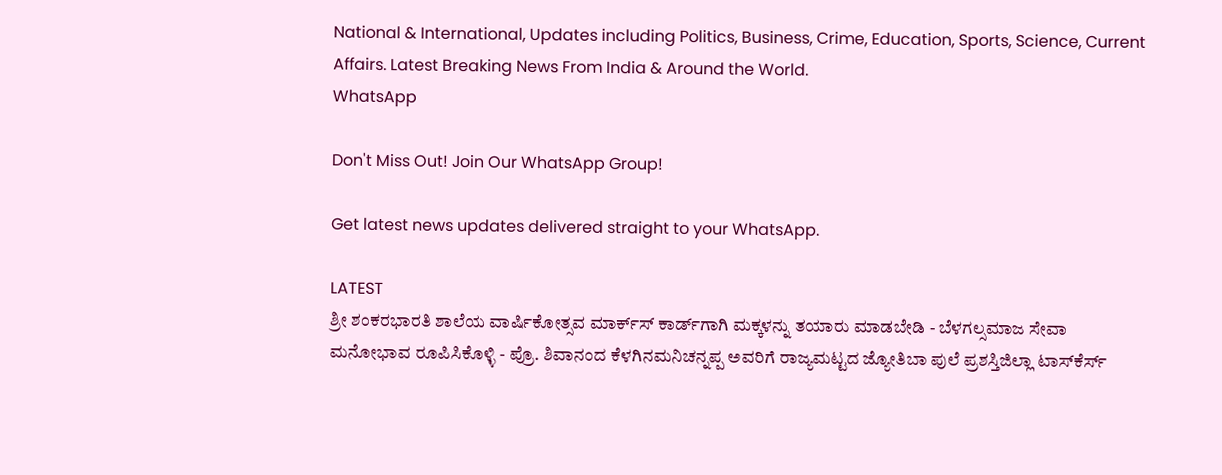National & International, Updates including Politics, Business, Crime, Education, Sports, Science, Current Affairs. Latest Breaking News From India & Around the World.
WhatsApp

Don't Miss Out! Join Our WhatsApp Group!

Get latest news updates delivered straight to your WhatsApp.

LATEST
ಶ್ರೀ ಶಂಕರಭಾರತಿ ಶಾಲೆಯ ವಾರ್ಷಿಕೋತ್ಸವ ಮಾರ್ಕ್‌ಸ್‌ ಕಾರ್ಡ್‌ಗಾಗಿ ಮಕ್ಕಳನ್ನು ತಯಾರು ಮಾಡಬೇಡಿ - ಬೆಳಗಲ್ಸಮಾಜ ಸೇವಾ ಮನೋಭಾವ ರೂಪಿಸಿಕೊಳ್ಳಿ - ಪ್ರೊ. ಶಿವಾನಂದ ಕೆಳಗಿನಮನಿಚನ್ನಪ್ಪ ಅವರಿಗೆ ರಾಜ್ಯಮಟ್ಟದ ಜ್ಯೋತಿಬಾ ಪುಲೆ ಪ್ರಶಸ್ತಿಜಿಲ್ಲಾ ಟಾಸ್‌‌ಕೆರ್ಸ್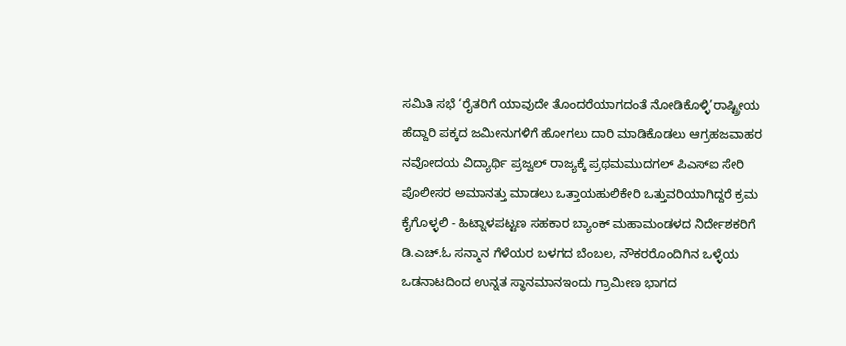ಸಮಿತಿ ಸಭೆ ‘ರೈತರಿಗೆ ಯಾವುದೇ ತೊಂದರೆಯಾಗದಂತೆ ನೋಡಿಕೊಳ್ಳಿ’ರಾಷ್ಟ್ರೀಯ ಹೆದ್ದಾರಿ ಪಕ್ಕದ ಜಮೀನುಗಳಿಗೆ ಹೋಗಲು ದಾರಿ ಮಾಡಿಕೊಡಲು ಆಗ್ರಹಜವಾಹರ ನವೋದಯ ವಿದ್ಯಾರ್ಥಿ ಪ್ರಜ್ವಲ್ ರಾಜ್ಯಕ್ಕೆ ಪ್ರಥಮಮುದಗಲ್ ಪಿಎಸ್‌ಐ ಸೇರಿ ಪೊಲೀಸರ ಅಮಾನತ್ತು ಮಾಡಲು ಒತ್ತಾಯಹುಲಿಕೇರಿ ಒತ್ತುವರಿಯಾಗಿದ್ದರೆ ಕ್ರಮ ಕೈಗೊಳ್ಳಲಿ - ಹಿಟ್ನಾಳಪಟ್ಟಣ ಸಹಕಾರ ಬ್ಯಾಂಕ್ ಮಹಾಮಂಡಳದ ನಿರ್ದೇಶಕರಿಗೆ ಡಿ.ಎಚ್.ಓ ಸನ್ಮಾನ ಗೆಳೆಯರ ಬಳಗದ ಬೆಂಬಲ, ನೌಕರರೊಂದಿಗಿನ ಒಳ್ಳೆಯ ಒಡನಾಟದಿಂದ ಉನ್ನತ ಸ್ಥಾನಮಾನಇಂದು ಗ್ರಾಮೀಣ ಭಾಗದ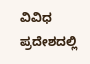ವಿವಿಧ ಪ್ರದೇಶದಲ್ಲಿ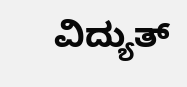ವಿದ್ಯುತ್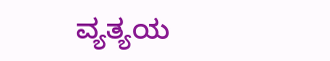ವ್ಯತ್ಯಯ